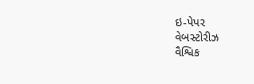ઇ-પેપર
વેબસ્ટોરીઝ
વૈશ્વિક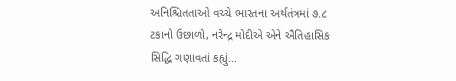અનિશ્ચિતતાઓ વચ્ચે ભારતના અર્થતંત્રમાં ૭.૮ ટકાનો ઉછાળો, નરેન્દ્ર મોદીએ એને ઐતિહાસિક સિદ્ધિ ગણાવતાં કહ્યું...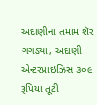અદાણીના તમામ શૅર ગગડ્યા, અદાણી એન્ટરપ્રાઇઝિસ ૩૦૯ રૂપિયા તૂટી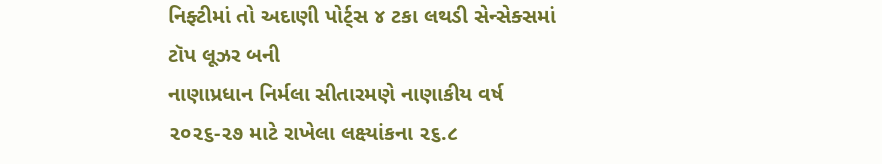નિફ્ટીમાં તો અદાણી પોર્ટ્સ ૪ ટકા લથડી સેન્સેક્સમાં ટૉપ લૂઝર બની
નાણાપ્રધાન નિર્મલા સીતારમણે નાણાકીય વર્ષ ૨૦૨૬-૨૭ માટે રાખેલા લક્ષ્યાંકના ૨૬.૮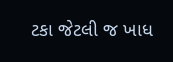ટકા જેટલી જ ખાધ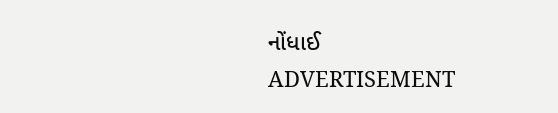નોંધાઈ
ADVERTISEMENT